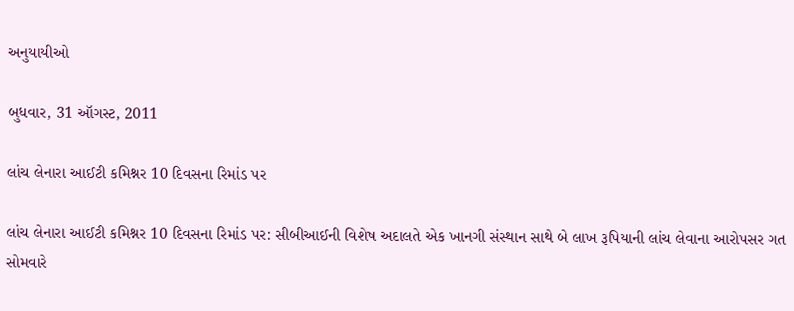અનુયાયીઓ

બુધવાર, 31 ઑગસ્ટ, 2011

લાંચ લેનારા આઈટી કમિશ્નર 10 દિવસના રિમાંડ પર

લાંચ લેનારા આઈટી કમિશ્નર 10 દિવસના રિમાંડ પર: સીબીઆઈની વિશેષ અદાલતે એક ખાનગી સંસ્થાન સાથે બે લાખ રૂપિયાની લાંચ લેવાના આરોપસર ગત સોમવારે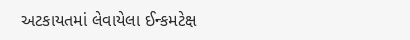અટકાયતમાં લેવાયેલા ઈન્કમટેક્ષ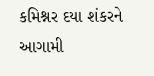કમિશ્નર દયા શંકરને આગામી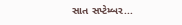સાત સપ્ટેમ્બર...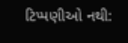ટિપ્પણીઓ નથી: